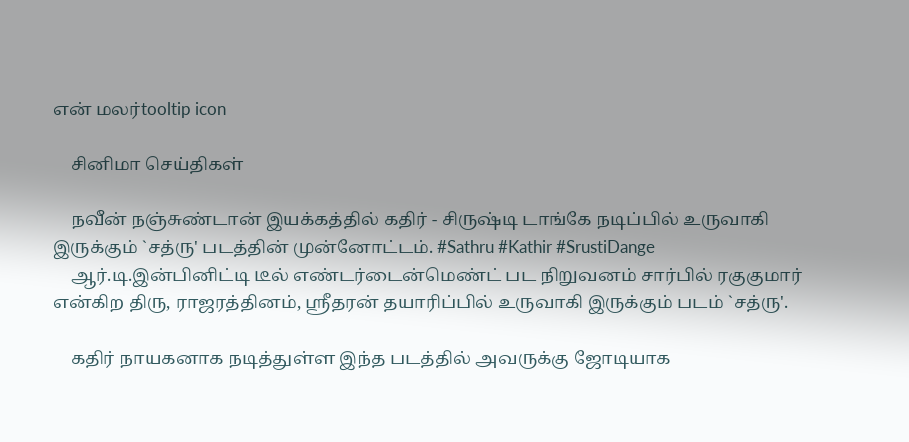என் மலர்tooltip icon

    சினிமா செய்திகள்

    நவீன் நஞ்சுண்டான் இயக்கத்தில் கதிர் - சிருஷ்டி டாங்கே நடிப்பில் உருவாகி இருக்கும் `சத்ரு' படத்தின் முன்னோட்டம். #Sathru #Kathir #SrustiDange
    ஆர்.டி.இன்பினிட்டி டீல் எண்டர்டைன்மெண்ட் பட நிறுவனம் சார்பில் ரகுகுமார் என்கிற திரு, ராஜரத்தினம், ஸ்ரீதரன் தயாரிப்பில் உருவாகி இருக்கும் படம் `சத்ரு'.

    கதிர் நாயகனாக நடித்துள்ள இந்த படத்தில் அவருக்கு ஜோடியாக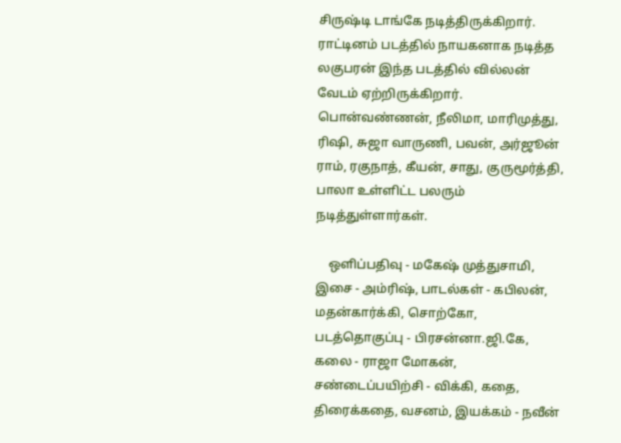சிருஷ்டி டாங்கே நடித்திருக்கிறார். ராட்டினம் படத்தில் நாயகனாக நடித்த லகுபரன் இந்த படத்தில் வில்லன் வேடம் ஏற்றிருக்கிறார். பொன்வண்ணன், நீலிமா, மாரிமுத்து, ரிஷி, சுஜா வாருணி, பவன், அர்ஜூன் ராம், ரகுநாத், கீயன், சாது, குருமூர்த்தி, பாலா உள்ளிட்ட பலரும் நடித்துள்ளார்கள்.

    ஒளிப்பதிவு - மகேஷ் முத்துசாமி, இசை - அம்ரிஷ், பாடல்கள் - கபிலன், மதன்கார்க்கி, சொற்கோ, படத்தொகுப்பு - பிரசன்னா.ஜி.கே, கலை - ராஜா மோகன், சண்டைப்பயிற்சி - விக்கி, கதை, திரைக்கதை, வசனம், இயக்கம் - நவீன்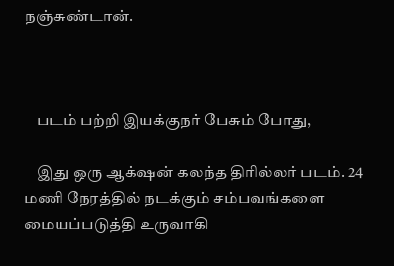நஞ்சுண்டான்.



    படம் பற்றி இயக்குநர் பேசும் போது,

    இது ஒரு ஆக்‌ஷன் கலந்த திரில்லர் படம். 24 மணி நேரத்தில் நடக்கும் சம்பவங்களை மையப்படுத்தி உருவாகி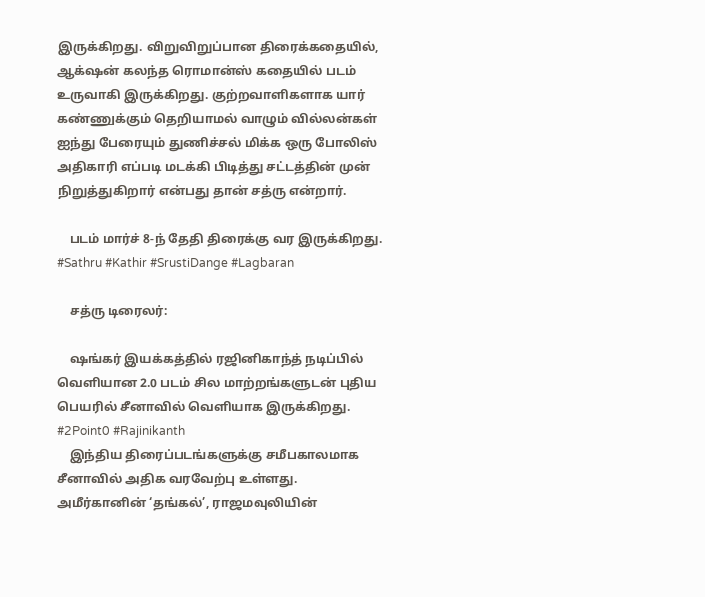இருக்கிறது. விறுவிறுப்பான திரைக்கதையில், ஆக்‌ஷன் கலந்த ரொமான்ஸ் கதையில் படம் உருவாகி இருக்கிறது. குற்றவாளிகளாக யார் கண்ணுக்கும் தெறியாமல் வாழும் வில்லன்கள் ஐந்து பேரையும் துணிச்சல் மிக்க ஒரு போலிஸ் அதிகாரி எப்படி மடக்கி பிடித்து சட்டத்தின் முன் நிறுத்துகிறார் என்பது தான் சத்ரு என்றார்.

    படம் மார்ச் 8-ந் தேதி திரைக்கு வர இருக்கிறது. #Sathru #Kathir #SrustiDange #Lagbaran

    சத்ரு டிரைலர்:

    ஷங்கர் இயக்கத்தில் ரஜினிகாந்த் நடிப்பில் வெளியான 2.0 படம் சில மாற்றங்களுடன் புதிய பெயரில் சீனாவில் வெளியாக இருக்கிறது. #2Point0 #Rajinikanth
    இந்திய திரைப்படங்களுக்கு சமீபகாலமாக சீனாவில் அதிக வரவேற்பு உள்ளது. அமீர்கானின் ‘தங்கல்’, ராஜமவுலியின்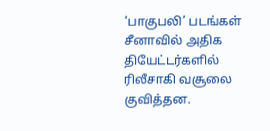‘பாகுபலி’ படங்கள் சீனாவில் அதிக தியேட்டர்களில் ரிலீசாகி வசூலை குவித்தன.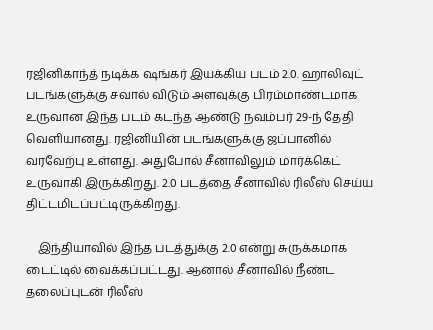ரஜினிகாந்த் நடிக்க ‌ஷங்கர் இயக்கிய படம் 2.0. ஹாலிவுட் படங்களுக்கு சவால் விடும் அளவுக்கு பிரம்மாண்டமாக உருவான இந்த படம் கடந்த ஆண்டு நவம்பர் 29-ந் தேதி வெளியானது. ரஜினியின் படங்களுக்கு ஜப்பானில் வரவேற்பு உள்ளது. அதுபோல் சீனாவிலும் மார்க்கெட் உருவாகி இருக்கிறது. 2.0 படத்தை சீனாவில் ரிலீஸ் செய்ய திட்டமிடப்பட்டிருக்கிறது.

    இந்தியாவில் இந்த படத்துக்கு 2.0 என்று சுருக்கமாக டைட்டில் வைக்கப்பட்டது. ஆனால் சீனாவில் நீண்ட தலைப்புடன் ரிலீஸ்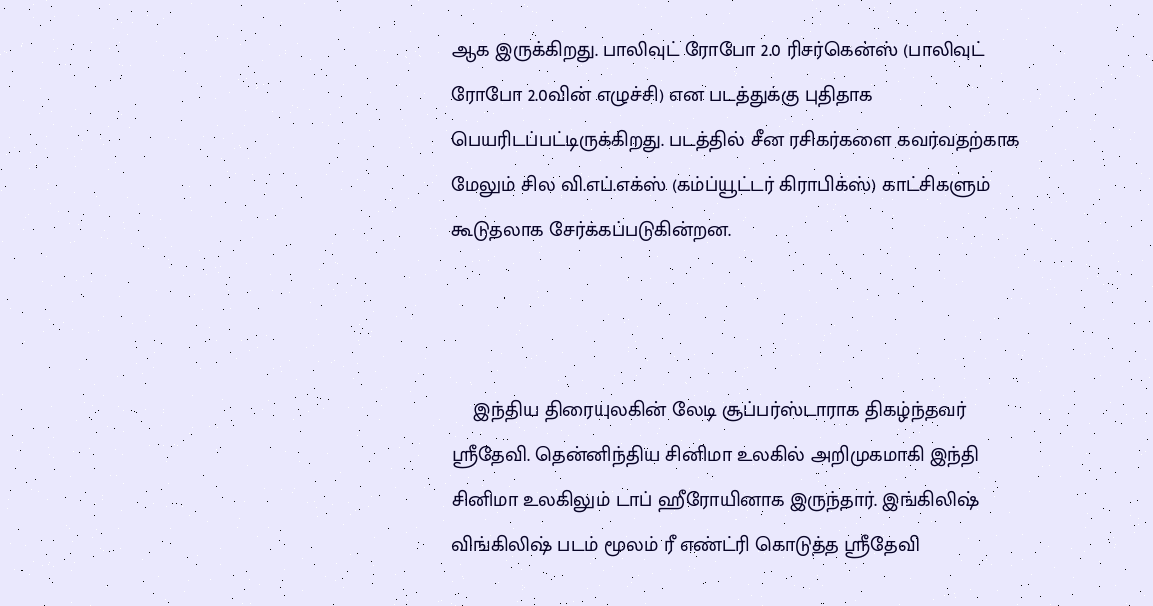ஆக இருக்கிறது. பாலிவுட் ரோபோ 2.0 ரிசர்கென்ஸ் (பாலிவுட் ரோபோ 2.0வின் எழுச்சி) என படத்துக்கு புதிதாக பெயரிடப்பட்டிருக்கிறது. படத்தில் சீன ரசிகர்களை கவர்வதற்காக மேலும் சில வி.எப்.எக்ஸ் (கம்ப்யூட்டர் கிராபிக்ஸ்) காட்சிகளும் கூடுதலாக சேர்க்கப்படுகின்றன.



    இந்திய திரையுலகின் லேடி சூப்பர்ஸ்டாராக திகழ்ந்தவர் ஸ்ரீதேவி. தென்னிந்திய சினிமா உலகில் அறிமுகமாகி இந்தி சினிமா உலகிலும் டாப் ஹீரோயினாக இருந்தார். இங்கிலிஷ் விங்கிலிஷ் படம் மூலம் ரீ எண்ட்ரி கொடுத்த ஸ்ரீதேவி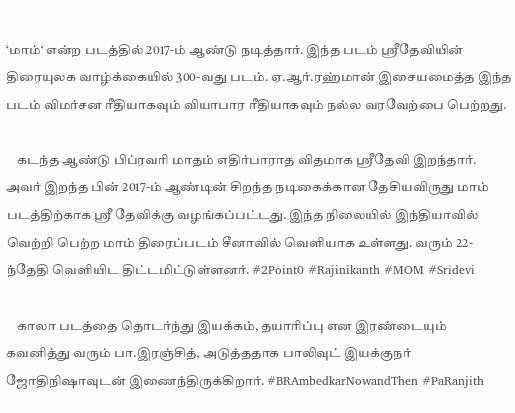‘மாம்‘ என்ற படத்தில் 2017-ம் ஆண்டு நடித்தார். இந்த படம் ஸ்ரீதேவியின் திரையுலக வாழ்க்கையில் 300-வது படம். ஏ.ஆர்.ரஹ்மான் இசையமைத்த இந்த படம் விமர்சன ரீதியாகவும் வியாபார ரீதியாகவும் நல்ல வரவேற்பை பெற்றது.

    கடந்த ஆண்டு பிப்ரவரி மாதம் எதிர்பாராத விதமாக ஸ்ரீதேவி இறந்தார். அவர் இறந்த பின் 2017-ம் ஆண்டின் சிறந்த நடிகைக்கான தேசியவிருது மாம் படத்திற்காக ஸ்ரீ தேவிக்கு வழங்கப்பட்டது. இந்த நிலையில் இந்தியாவில் வெற்றி பெற்ற மாம் திரைப்படம் சீனாவில் வெளியாக உள்ளது. வரும் 22-ந்தேதி வெளியிட திட்டமிட்டுள்ளனர். #2Point0 #Rajinikanth #MOM #Sridevi

    காலா படத்தை தொடர்ந்து இயக்கம், தயாரிப்பு என இரண்டையும் கவனித்து வரும் பா.இரஞ்சித், அடுத்ததாக பாலிவுட் இயக்குநர் ஜோதிநிஷாவுடன் இணைந்திருக்கிறார். #BRAmbedkarNowandThen #PaRanjith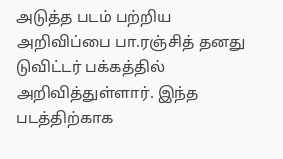அடுத்த படம் பற்றிய அறிவிப்பை பா.ரஞ்சித் தனது டுவிட்டர் பக்கத்தில் அறிவித்துள்ளார். இந்த படத்திற்காக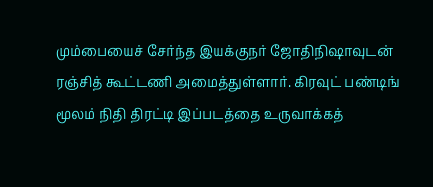மும்பையைச் சேர்ந்த இயக்குநர் ஜோதிநிஷாவுடன் ரஞ்சித் கூட்டணி அமைத்துள்ளார். கிரவுட் பண்டிங் மூலம் நிதி திரட்டி இப்படத்தை உருவாக்கத்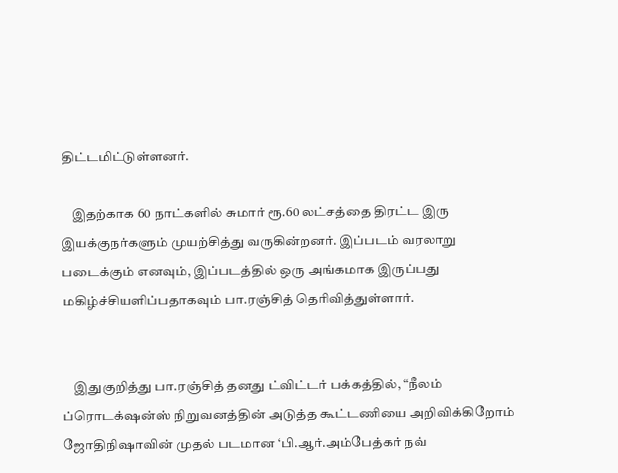திட்டமிட்டுள்ளனர்.

    இதற்காக 60 நாட்களில் சுமார் ரூ.60 லட்சத்தை திரட்ட இரு இயக்குநர்களும் முயற்சித்து வருகின்றனர். இப்படம் வரலாறு படைக்கும் எனவும், இப்படத்தில் ஒரு அங்கமாக இருப்பது மகிழ்ச்சியளிப்பதாகவும் பா.ரஞ்சித் தெரிவித்துள்ளார்.


    இதுகுறித்து பா.ரஞ்சித் தனது ட்விட்டர் பக்கத்தில், “நீலம் ப்ரொடக்‌‌ஷன்ஸ் நிறுவனத்தின் அடுத்த கூட்டணியை அறிவிக்கிறோம் ஜோதிநிஷாவின் முதல் படமான ‘பி.ஆர்.அம்பேத்கர் நவ்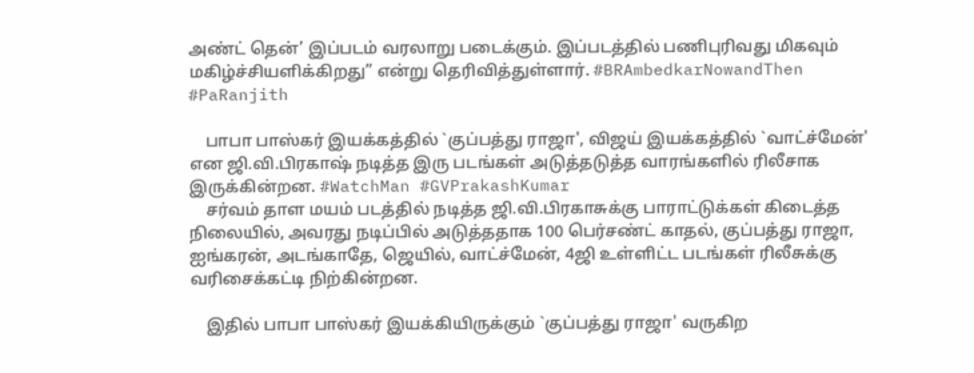அண்ட் தென்’ இப்படம் வரலாறு படைக்கும். இப்படத்தில் பணிபுரிவது மிகவும் மகிழ்ச்சியளிக்கிறது” என்று தெரிவித்துள்ளார். #BRAmbedkarNowandThen #PaRanjith

    பாபா பாஸ்கர் இயக்கத்தில் `குப்பத்து ராஜா', விஜய் இயக்கத்தில் `வாட்ச்மேன்' என ஜி.வி.பிரகாஷ் நடித்த இரு படங்கள் அடுத்தடுத்த வாரங்களில் ரிலீசாக இருக்கின்றன. #WatchMan #GVPrakashKumar
    சர்வம் தாள மயம் படத்தில் நடித்த ஜி.வி.பிரகாசுக்கு பாராட்டுக்கள் கிடைத்த நிலையில், அவரது நடிப்பில் அடுத்ததாக 100 பெர்சண்ட் காதல், குப்பத்து ராஜா, ஐங்கரன், அடங்காதே, ஜெயில், வாட்ச்மேன், 4ஜி உள்ளிட்ட படங்கள் ரிலீசுக்கு வரிசைக்கட்டி நிற்கின்றன.

    இதில் பாபா பாஸ்கர் இயக்கியிருக்கும் `குப்பத்து ராஜா' வருகிற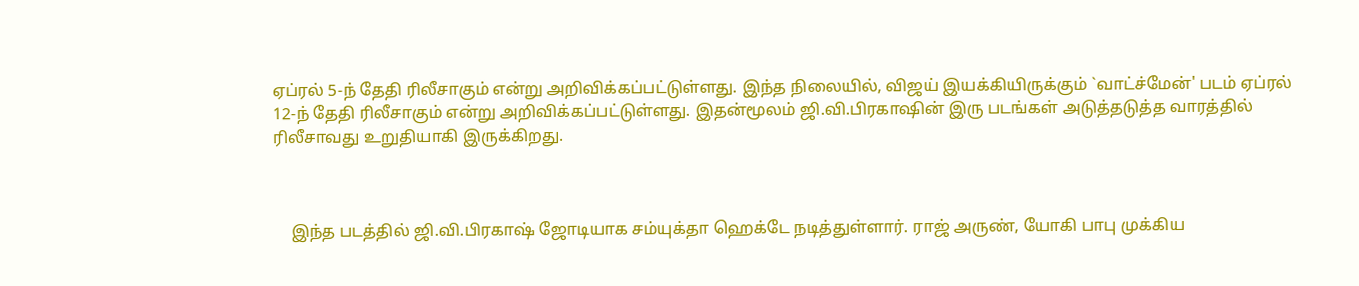ஏப்ரல் 5-ந் தேதி ரிலீசாகும் என்று அறிவிக்கப்பட்டுள்ளது. இந்த நிலையில், விஜய் இயக்கியிருக்கும் `வாட்ச்மேன்' படம் ஏப்ரல் 12-ந் தேதி ரிலீசாகும் என்று அறிவிக்கப்பட்டுள்ளது. இதன்மூலம் ஜி.வி.பிரகாஷின் இரு படங்கள் அடுத்தடுத்த வாரத்தில் ரிலீசாவது உறுதியாகி இருக்கிறது.



    இந்த படத்தில் ஜி.வி.பிரகாஷ் ஜோடியாக சம்யுக்தா ஹெக்டே நடித்துள்ளார். ராஜ் அருண், யோகி பாபு முக்கிய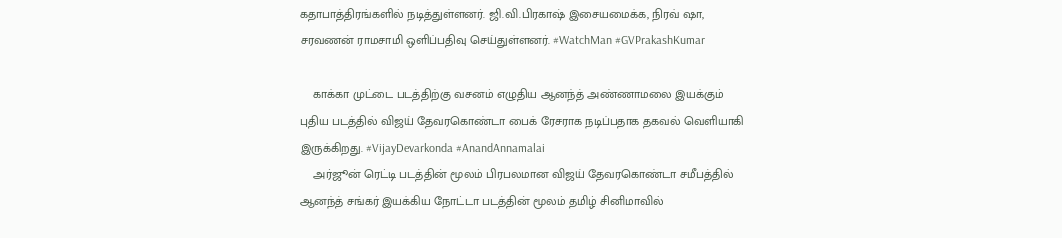கதாபாத்திரங்களில் நடித்துள்ளனர். ஜி.வி.பிரகாஷ் இசையமைக்க, நிரவ் ஷா, சரவணன் ராமசாமி ஒளிப்பதிவு செய்துள்ளனர். #WatchMan #GVPrakashKumar

    காக்கா முட்டை படத்திற்கு வசனம் எழுதிய ஆனந்த் அண்ணாமலை இயக்கும் புதிய படத்தில் விஜய் தேவரகொண்டா பைக் ரேசராக நடிப்பதாக தகவல் வெளியாகி இருக்கிறது. #VijayDevarkonda #AnandAnnamalai
    அர்ஜூன் ரெட்டி படத்தின் மூலம் பிரபலமான விஜய் தேவரகொண்டா சமீபத்தில் ஆனந்த் சங்கர் இயக்கிய நோட்டா படத்தின் மூலம் தமிழ் சினிமாவில்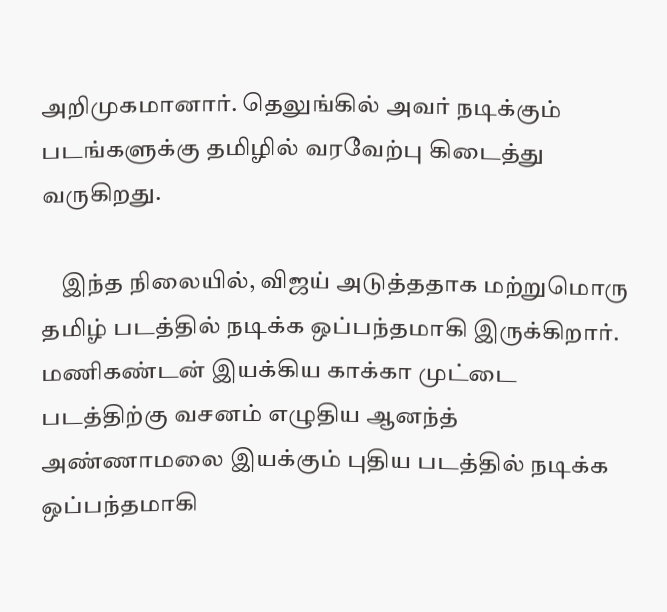அறிமுகமானார். தெலுங்கில் அவர் நடிக்கும் படங்களுக்கு தமிழில் வரவேற்பு கிடைத்து வருகிறது.

    இந்த நிலையில், விஜய் அடுத்ததாக மற்றுமொரு தமிழ் படத்தில் நடிக்க ஒப்பந்தமாகி இருக்கிறார். மணிகண்டன் இயக்கிய காக்கா முட்டை படத்திற்கு வசனம் எழுதிய ஆனந்த் அண்ணாமலை இயக்கும் புதிய படத்தில் நடிக்க ஒப்பந்தமாகி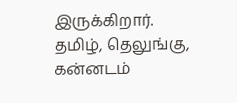இருக்கிறார். தமிழ், தெலுங்கு, கன்னடம்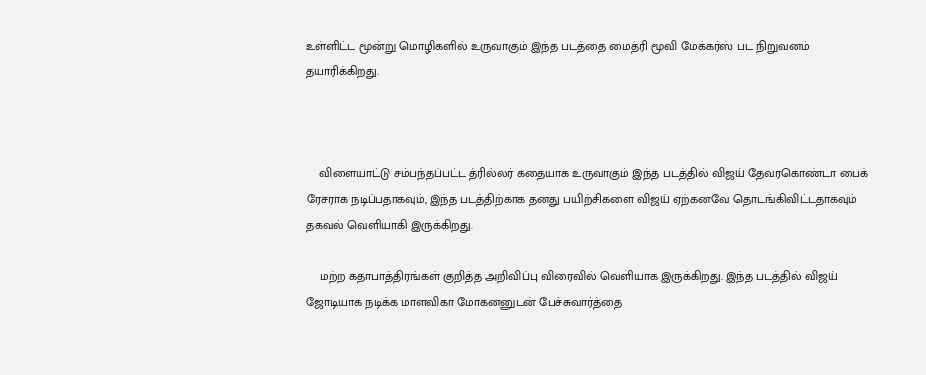உள்ளிட்ட மூன்று மொழிகளில் உருவாகும் இந்த படத்தை மைத்ரி மூவி மேக்கர்ஸ் பட நிறுவனம் தயாரிக்கிறது.



    விளையாட்டு சம்பந்தப்பட்ட த்ரில்லர் கதையாக உருவாகும் இந்த படத்தில் விஜய் தேவரகொண்டா பைக் ரேசராக நடிப்பதாகவும், இந்த படத்திற்காக தனது பயிற்சிகளை விஜய் ஏற்கனவே தொடங்கிவிட்டதாகவும் தகவல் வெளியாகி இருக்கிறது.

    மற்ற கதாபாத்திரங்கள் குறித்த அறிவிப்பு விரைவில் வெளியாக இருக்கிறது. இந்த படத்தில் விஜய் ஜோடியாக நடிக்க மாளவிகா மோகனனுடன் பேச்சுவார்த்தை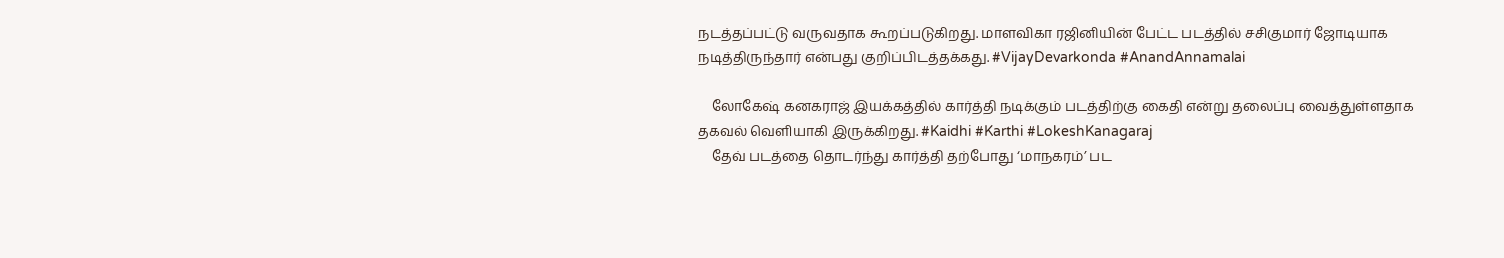நடத்தப்பட்டு வருவதாக கூறப்படுகிறது. மாளவிகா ரஜினியின் பேட்ட படத்தில் சசிகுமார் ஜோடியாக நடித்திருந்தார் என்பது குறிப்பிடத்தக்கது. #VijayDevarkonda #AnandAnnamalai

    லோகேஷ் கனகராஜ் இயக்கத்தில் கார்த்தி நடிக்கும் படத்திற்கு கைதி என்று தலைப்பு வைத்துள்ளதாக தகவல் வெளியாகி இருக்கிறது. #Kaidhi #Karthi #LokeshKanagaraj
    தேவ் படத்தை தொடர்ந்து கார்த்தி தற்போது ‘மாநகரம்’ பட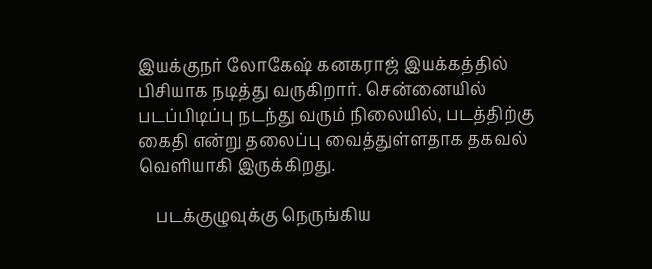இயக்குநர் லோகேஷ் கனகராஜ் இயக்கத்தில் பிசியாக நடித்து வருகிறார். சென்னையில் படப்பிடிப்பு நடந்து வரும் நிலையில், படத்திற்கு கைதி என்று தலைப்பு வைத்துள்ளதாக தகவல் வெளியாகி இருக்கிறது.

    படக்குழுவுக்கு நெருங்கிய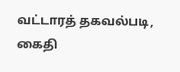வட்டாரத் தகவல்படி, கைதி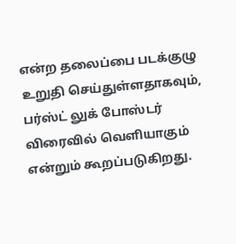என்ற தலைப்பை படக்குழு உறுதி செய்துள்ளதாகவும், பர்ஸ்ட் லுக் போஸ்டர் விரைவில் வெளியாகும் என்றும் கூறப்படுகிறது.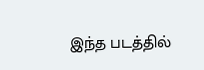இந்த படத்தில்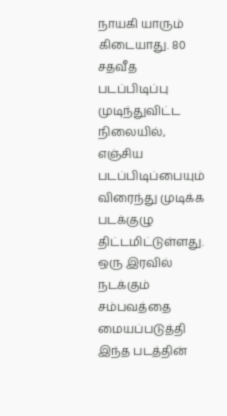நாயகி யாரும் கிடையாது. 80 சதவீத படப்பிடிப்பு முடிந்துவிட்ட நிலையில், எஞ்சிய படப்பிடிப்பையும் விரைந்து முடிக்க படக்குழு திட்டமிட்டுள்ளது. ஒரு இரவில் நடக்கும் சம்பவத்தை மையப்படுத்தி இந்த படத்தின்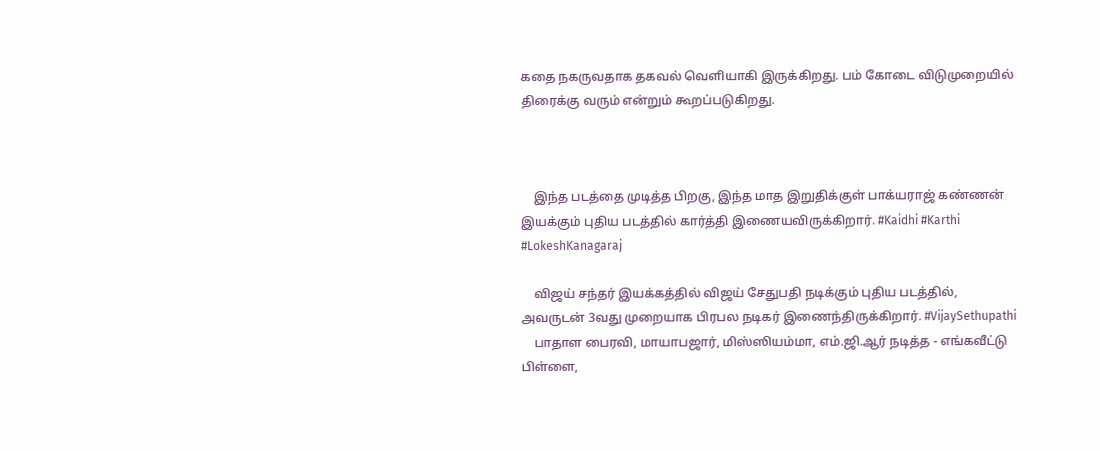கதை நகருவதாக தகவல் வெளியாகி இருக்கிறது. பம் கோடை விடுமுறையில் திரைக்கு வரும் என்றும் கூறப்படுகிறது.



    இந்த படத்தை முடித்த பிறகு, இந்த மாத இறுதிக்குள் பாக்யராஜ் கண்ணன் இயக்கும் புதிய படத்தில் கார்த்தி இணையவிருக்கிறார். #Kaidhi #Karthi #LokeshKanagaraj

    விஜய் சந்தர் இயக்கத்தில் விஜய் சேதுபதி நடிக்கும் புதிய படத்தில், அவருடன் 3வது முறையாக பிரபல நடிகர் இணைந்திருக்கிறார். #VijaySethupathi
    பாதாள பைரவி, மாயாபஜார், மிஸ்ஸியம்மா, எம்.ஜி.ஆர் நடித்த - எங்கவீட்டு பிள்ளை,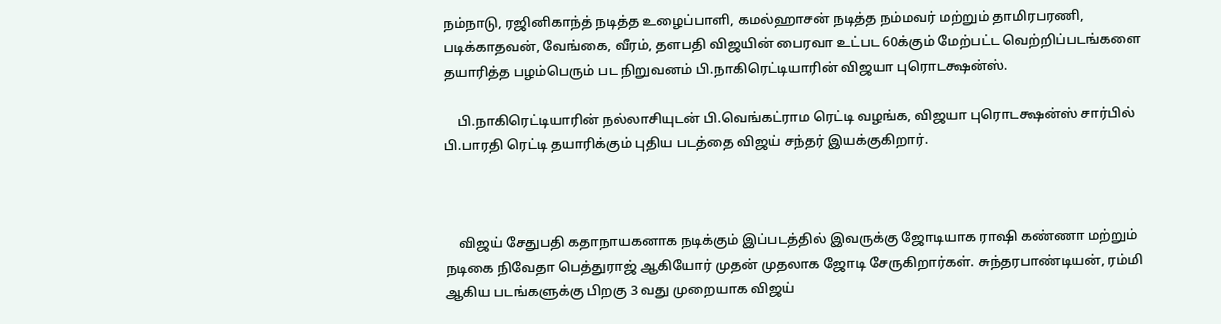நம்நாடு, ரஜினிகாந்த் நடித்த உழைப்பாளி, கமல்ஹாசன் நடித்த நம்மவர் மற்றும் தாமிரபரணி, படிக்காதவன், வேங்கை, வீரம், தளபதி விஜயின் பைரவா உட்பட 60க்கும் மேற்பட்ட வெற்றிப்படங்களை தயாரித்த பழம்பெரும் பட நிறுவனம் பி.நாகிரெட்டியாரின் விஜயா புரொடக்ஷன்ஸ்.

    பி.நாகிரெட்டியாரின் நல்லாசியுடன் பி.வெங்கட்ராம ரெட்டி வழங்க, விஜயா புரொடக்ஷன்ஸ் சார்பில் பி.பாரதி ரெட்டி தயாரிக்கும் புதிய படத்தை விஜய் சந்தர் இயக்குகிறார்.



    விஜய் சேதுபதி கதாநாயகனாக நடிக்கும் இப்படத்தில் இவருக்கு ஜோடியாக ராஷி கண்ணா மற்றும் நடிகை நிவேதா பெத்துராஜ் ஆகியோர் முதன் முதலாக ஜோடி சேருகிறார்கள். சுந்தரபாண்டியன், ரம்மி ஆகிய படங்களுக்கு பிறகு 3 வது முறையாக விஜய்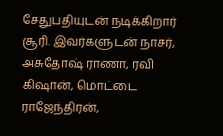சேதுபதியுடன் நடிக்கிறார் சூரி. இவர்களுடன் நாசர், அசுதோஷ் ராணா, ரவி கிஷான், மொட்டை ராஜேந்திரன்,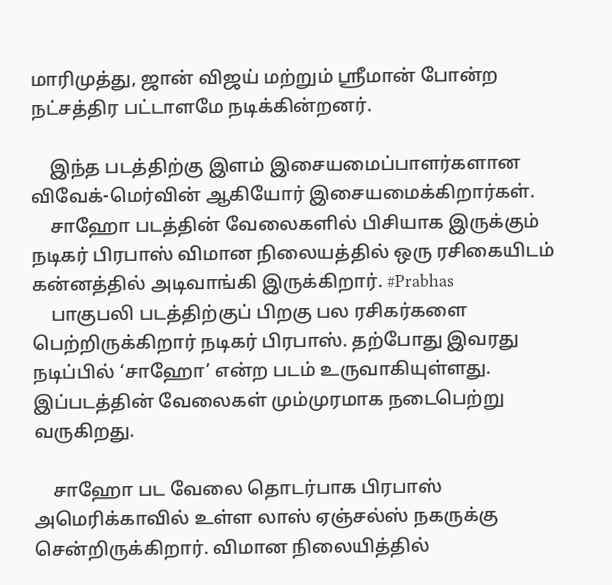மாரிமுத்து, ஜான் விஜய் மற்றும் ஸ்ரீமான் போன்ற நட்சத்திர பட்டாளமே நடிக்கின்றனர்.

    இந்த படத்திற்கு இளம் இசையமைப்பாளர்களான விவேக்-மெர்வின் ஆகியோர் இசையமைக்கிறார்கள்.
    சாஹோ படத்தின் வேலைகளில் பிசியாக இருக்கும் நடிகர் பிரபாஸ் விமான நிலையத்தில் ஒரு ரசிகையிடம் கன்னத்தில் அடிவாங்கி இருக்கிறார். #Prabhas
    பாகுபலி படத்திற்குப் பிறகு பல ரசிகர்களை பெற்றிருக்கிறார் நடிகர் பிரபாஸ். தற்போது இவரது நடிப்பில் ‘சாஹோ’ என்ற படம் உருவாகியுள்ளது. இப்படத்தின் வேலைகள் மும்முரமாக நடைபெற்று வருகிறது.

    சாஹோ பட வேலை தொடர்பாக பிரபாஸ் அமெரிக்காவில் உள்ள லாஸ் ஏஞ்சல்ஸ் நகருக்கு சென்றிருக்கிறார். விமான நிலையித்தில்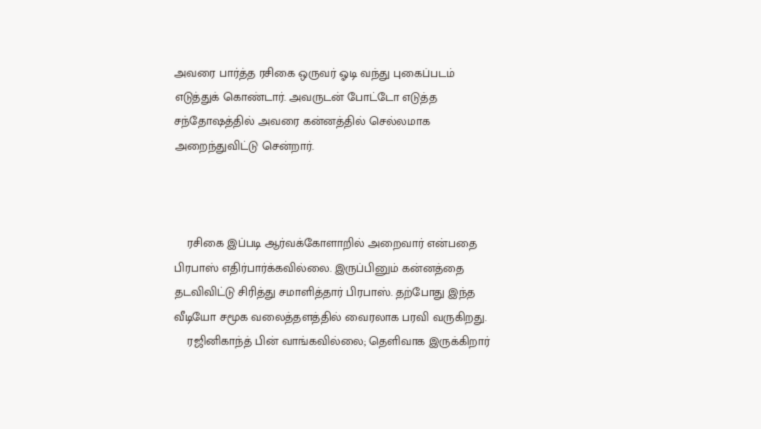அவரை பார்த்த ரசிகை ஒருவர் ஓடி வந்து புகைப்படம் எடுத்துக் கொண்டார். அவருடன் போட்டோ எடுத்த சந்தோஷத்தில் அவரை கன்னத்தில் செல்லமாக அறைந்துவிட்டு சென்றார்.



    ரசிகை இப்படி ஆர்வக்கோளாறில் அறைவார் என்பதை பிரபாஸ் எதிர்பார்க்கவில்லை. இருப்பினும் கன்னத்தை தடவிவிட்டு சிரித்து சமாளித்தார் பிரபாஸ். தற்போது இந்த வீடியோ சமூக வலைத்தளத்தில் வைரலாக பரவி வருகிறது.
    ரஜினிகாந்த் பின் வாங்கவில்லை; தெளிவாக இருக்கிறார்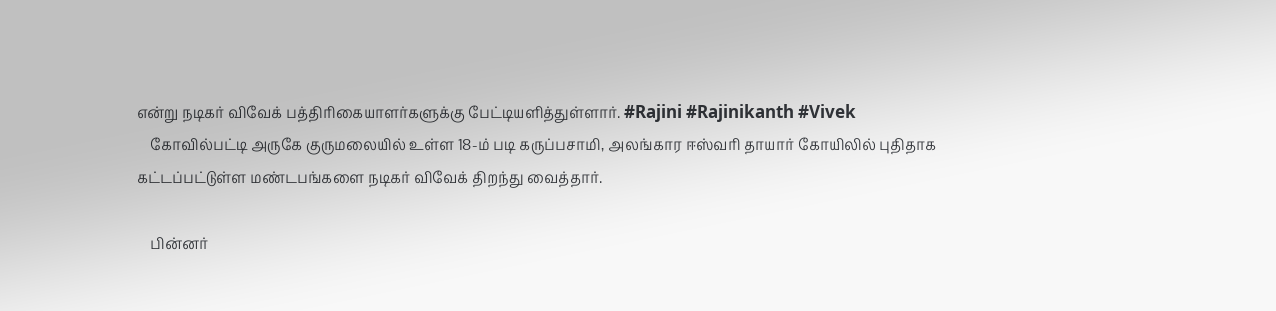என்று நடிகர் விவேக் பத்திரிகையாளர்களுக்கு பேட்டியளித்துள்ளார். #Rajini #Rajinikanth #Vivek
    கோவில்பட்டி அருகே குருமலையில் உள்ள 18-ம் படி கருப்பசாமி, அலங்கார ஈஸ்வரி தாயார் கோயிலில் புதிதாக கட்டப்பட்டுள்ள மண்டபங்களை நடிகர் விவேக் திறந்து வைத்தார்.

    பின்னர்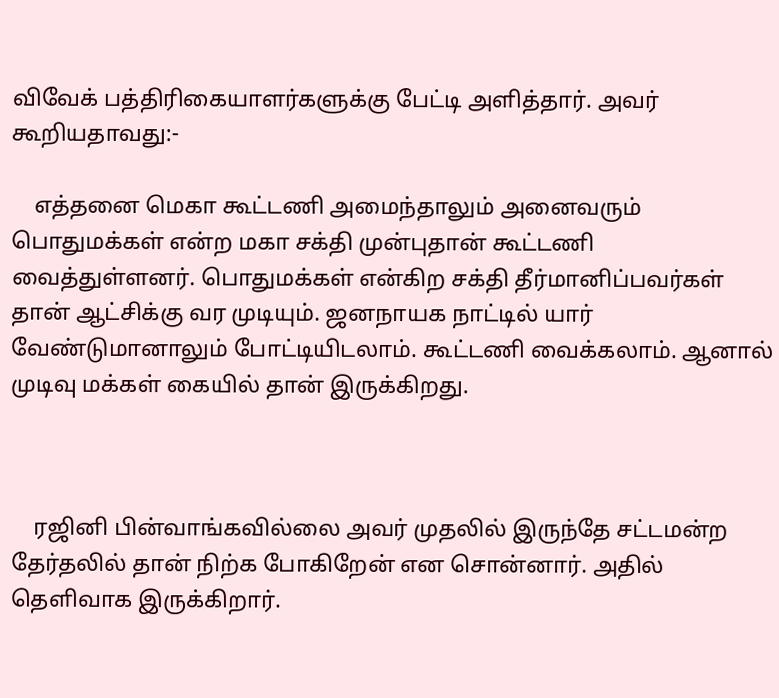விவேக் பத்திரிகையாளர்களுக்கு பேட்டி அளித்தார். அவர் கூறியதாவது:-

    எத்தனை மெகா கூட்டணி அமைந்தாலும் அனைவரும் பொதுமக்கள் என்ற மகா சக்தி முன்புதான் கூட்டணி வைத்துள்ளனர். பொதுமக்கள் என்கிற சக்தி தீர்மானிப்பவர்கள் தான் ஆட்சிக்கு வர முடியும். ஜனநாயக நாட்டில் யார் வேண்டுமானாலும் போட்டியிடலாம். கூட்டணி வைக்கலாம். ஆனால் முடிவு மக்கள் கையில் தான் இருக்கிறது.



    ரஜினி பின்வாங்கவில்லை அவர் முதலில் இருந்தே சட்டமன்ற தேர்தலில் தான் நிற்க போகிறேன் என சொன்னார். அதில் தெளிவாக இருக்கிறார்.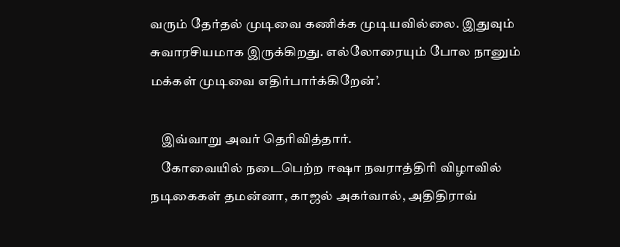வரும் தேர்தல் முடிவை கணிக்க முடியவில்லை. இதுவும் சுவாரசியமாக இருக்கிறது. எல்லோரையும் போல நானும் மக்கள் முடிவை எதிர்பார்க்கிறேன்’.

    இவ்வாறு அவர் தெரிவித்தார்.
    கோவையில் நடைபெற்ற ஈஷா நவராத்திரி விழாவில் நடிகைகள் தமன்னா, காஜல் அகர்வால், அதிதிராவ்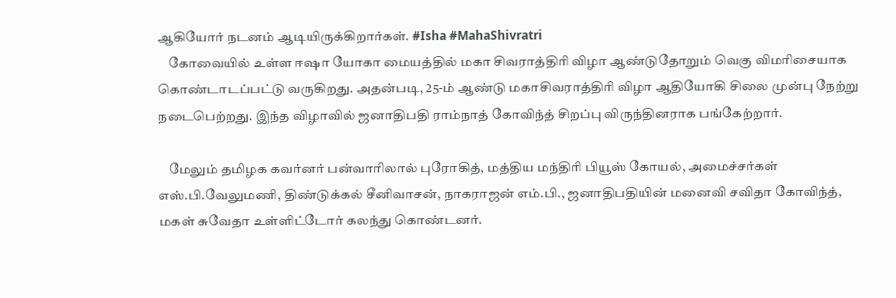ஆகியோர் நடனம் ஆடியிருக்கிறார்கள். #Isha #MahaShivratri
    கோவையில் உள்ள ஈஷா யோகா மையத்தில் மகா சிவராத்திரி விழா ஆண்டுதோறும் வெகு விமரிசையாக கொண்டாடப்பட்டு வருகிறது. அதன்படி, 25-ம் ஆண்டு மகாசிவராத்திரி விழா ஆதியோகி சிலை முன்பு நேற்று நடைபெற்றது. இந்த விழாவில் ஜனாதிபதி ராம்நாத் கோவிந்த் சிறப்பு விருந்தினராக பங்கேற்றார்.

    மேலும் தமிழக கவர்னர் பன்வாரிலால் புரோகித், மத்திய மந்திரி பியூஸ் கோயல், அமைச்சர்கள் எஸ்.பி.வேலுமணி, திண்டுக்கல் சீனிவாசன், நாகராஜன் எம்.பி., ஜனாதிபதியின் மனைவி சவிதா கோவிந்த், மகள் சுவேதா உள்ளிட்டோர் கலந்து கொண்டனர்.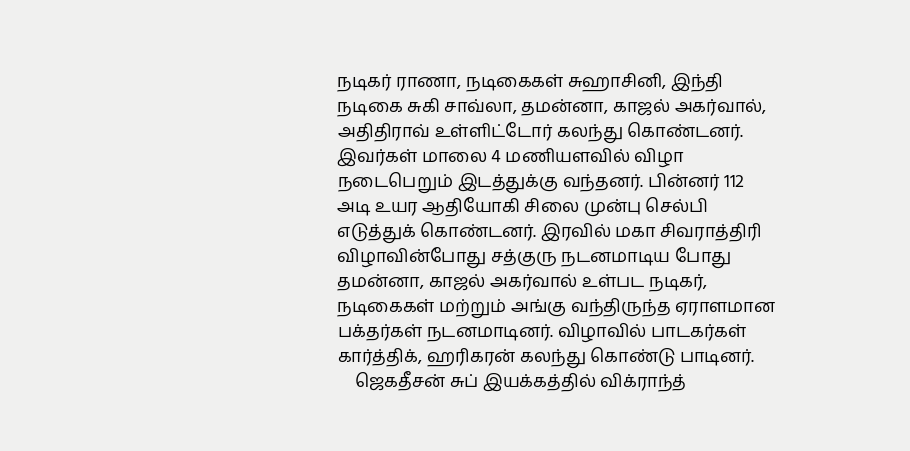நடிகர் ராணா, நடிகைகள் சுஹாசினி, இந்தி நடிகை சுகி சாவ்லா, தமன்னா, காஜல் அகர்வால், அதிதிராவ் உள்ளிட்டோர் கலந்து கொண்டனர். இவர்கள் மாலை 4 மணியளவில் விழா நடைபெறும் இடத்துக்கு வந்தனர். பின்னர் 112 அடி உயர ஆதியோகி சிலை முன்பு செல்பி எடுத்துக் கொண்டனர். இரவில் மகா சிவராத்திரி விழாவின்போது சத்குரு நடனமாடிய போது தமன்னா, காஜல் அகர்வால் உள்பட நடிகர், நடிகைகள் மற்றும் அங்கு வந்திருந்த ஏராளமான பக்தர்கள் நடனமாடினர். விழாவில் பாடகர்கள் கார்த்திக், ஹரிகரன் கலந்து கொண்டு பாடினர்.
    ஜெகதீசன் சுப் இயக்கத்தில் விக்ராந்த்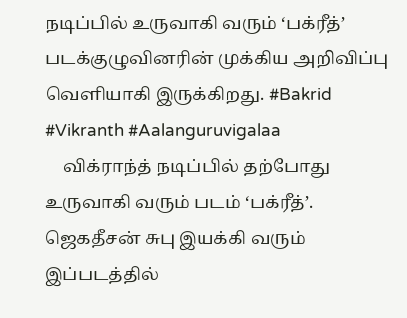நடிப்பில் உருவாகி வரும் ‘பக்ரீத்’ படக்குழுவினரின் முக்கிய அறிவிப்பு வெளியாகி இருக்கிறது. #Bakrid #Vikranth #Aalanguruvigalaa
    விக்ராந்த் நடிப்பில் தற்போது உருவாகி வரும் படம் ‘பக்ரீத்’. ஜெகதீசன் சுபு இயக்கி வரும் இப்படத்தில்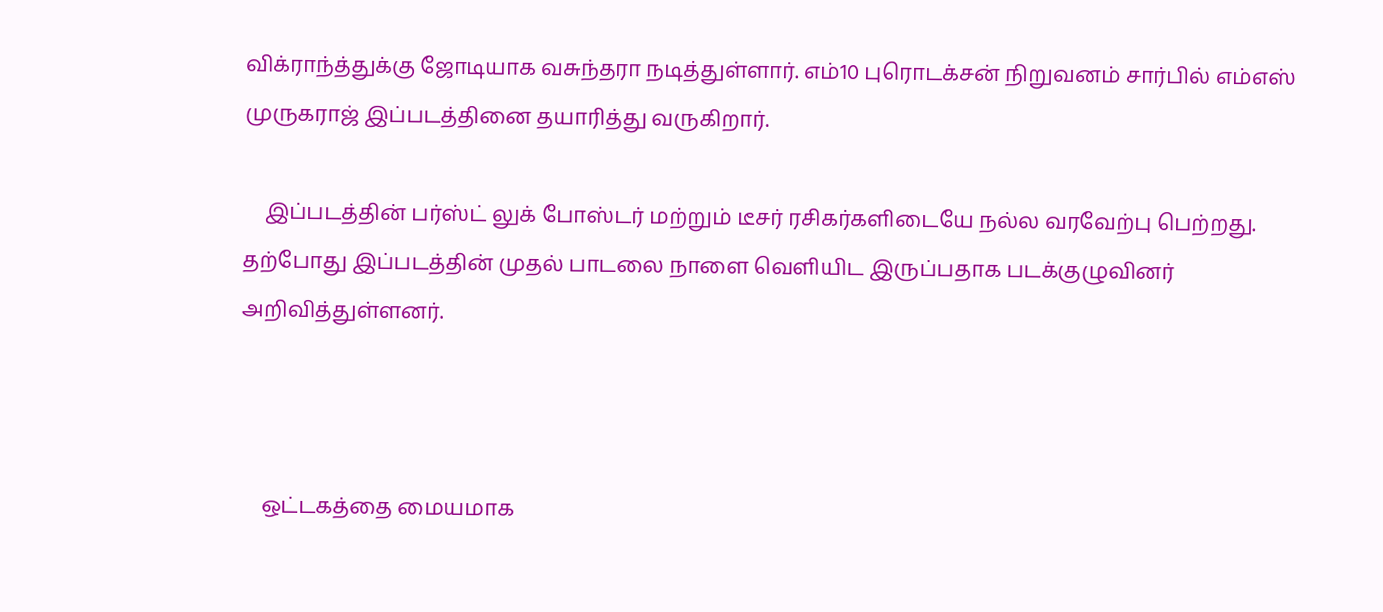விக்ராந்த்துக்கு ஜோடியாக வசுந்தரா நடித்துள்ளார். எம்10 புரொடக்சன் நிறுவனம் சார்பில் எம்எஸ் முருகராஜ் இப்படத்தினை தயாரித்து வருகிறார்.

    இப்படத்தின் பர்ஸ்ட் லுக் போஸ்டர் மற்றும் டீசர் ரசிகர்களிடையே நல்ல வரவேற்பு பெற்றது. தற்போது இப்படத்தின் முதல் பாடலை நாளை வெளியிட இருப்பதாக படக்குழுவினர் அறிவித்துள்ளனர்.



    ஒட்டகத்தை மையமாக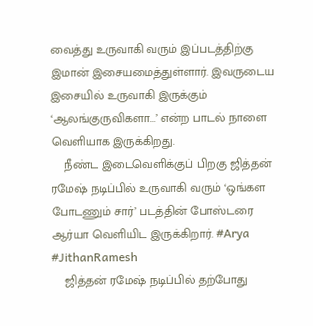வைத்து உருவாகி வரும் இப்படத்திற்கு இமான் இசையமைத்துள்ளார். இவருடைய இசையில் உருவாகி இருக்கும் ‘ஆலங்குருவிகளா...’ என்ற பாடல் நாளை வெளியாக இருக்கிறது.
    நீண்ட இடைவெளிக்குப் பிறகு ஜித்தன் ரமேஷ் நடிப்பில் உருவாகி வரும் ‘ஒங்கள போடணும் சார்’ படத்தின் போஸ்டரை ஆர்யா வெளியிட இருக்கிறார். #Arya #JithanRamesh
    ஜித்தன் ரமேஷ் நடிப்பில் தற்போது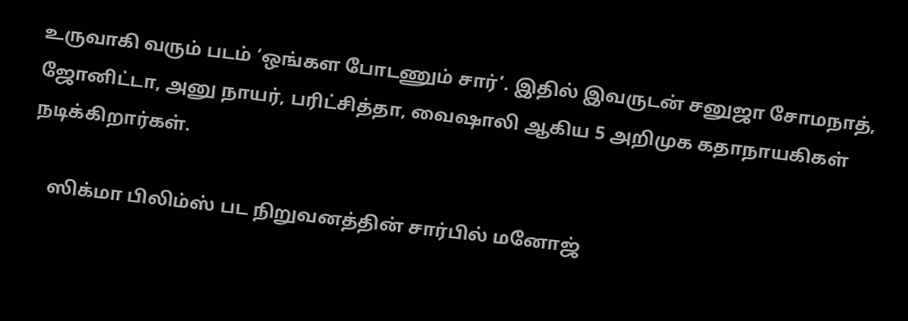உருவாகி வரும் படம் ‘ஒங்கள போடணும் சார்’. இதில் இவருடன் சனுஜா சோமநாத், ஜோனிட்டா, அனு நாயர், பரிட்சித்தா, வைஷாலி ஆகிய 5 அறிமுக கதாநாயகிகள் நடிக்கிறார்கள்.

    ஸிக்மா பிலிம்ஸ் பட நிறுவனத்தின் சார்பில் மனோஜ்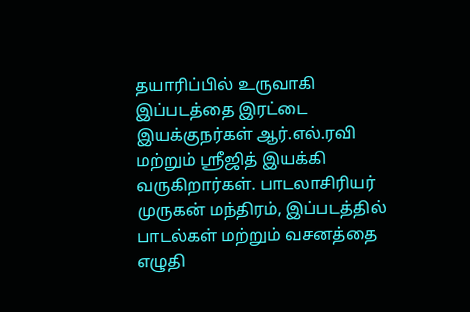தயாரிப்பில் உருவாகி இப்படத்தை இரட்டை இயக்குநர்கள் ஆர்.எல்.ரவி மற்றும் ஸ்ரீஜித் இயக்கி வருகிறார்கள். பாடலாசிரியர் முருகன் மந்திரம், இப்படத்தில் பாடல்கள் மற்றும் வசனத்தை எழுதி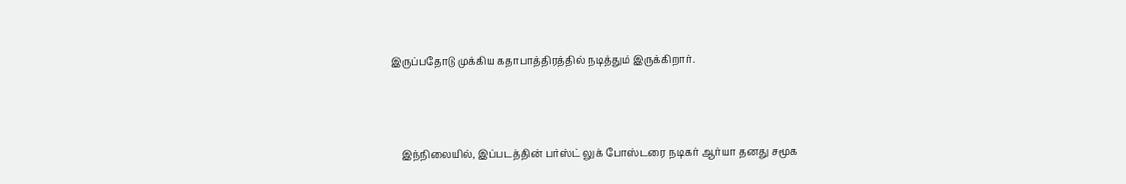இருப்பதோடு முக்கிய கதாபாத்திரத்தில் நடித்தும் இருக்கிறார்.



    இந்நிலையில், இப்படத்தின் பர்ஸ்ட் லுக் போஸ்டரை நடிகர் ஆர்யா தனது சமூக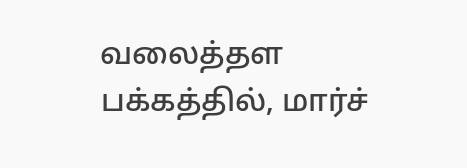வலைத்தள பக்கத்தில், மார்ச்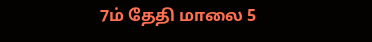7ம் தேதி மாலை 5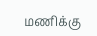மணிக்கு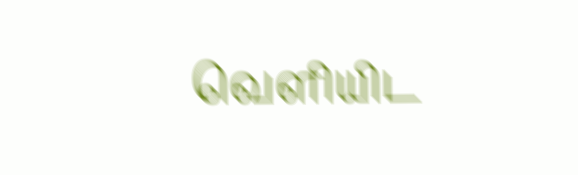வெளியிட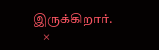இருக்கிறார்.
    ×